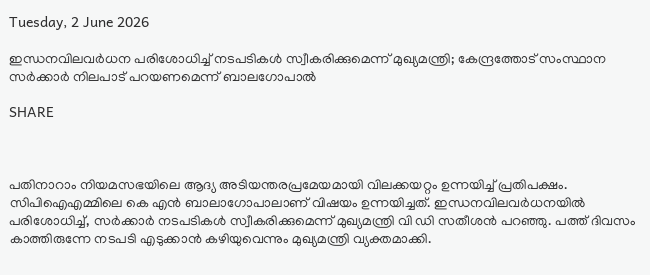Tuesday, 2 June 2026

ഇന്ധനവിലവർധന പരിശോധിച്ച് നടപടികൾ സ്വീകരിക്കുമെന്ന് മുഖ്യമന്ത്രി; കേന്ദ്രത്തോട് സംസ്ഥാന സർക്കാർ നിലപാട് പറയണമെന്ന് ബാലഗോപാൽ

SHARE



പതിനാറാം നിയമസഭയിലെ ആദ്യ അടിയന്തരപ്രമേയമായി വിലക്കയറ്റം ഉന്നയിച്ച് പ്രതിപക്ഷം. സിപിഐഎമ്മിലെ കെ എൻ ബാലാഗോപാലാണ് വിഷയം ഉന്നയിച്ചത്. ഇന്ധനവിലവർധനയിൽ പരിശോധിച്ച്, സർക്കാർ നടപടികൾ സ്വീകരിക്കുമെന്ന് മുഖ്യമന്ത്രി വി ഡി സതീശൻ പറഞ്ഞു. പത്ത് ദിവസം കാത്തിരുന്നേ നടപടി എടുക്കാൻ കഴിയുവെന്നും മുഖ്യമന്ത്രി വ്യക്തമാക്കി.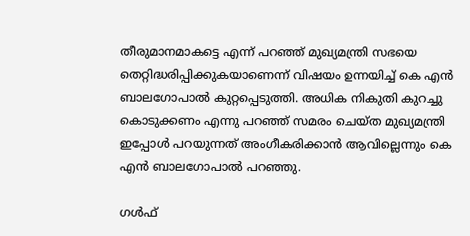തീരുമാനമാകട്ടെ എന്ന് പറഞ്ഞ് മുഖ്യമന്ത്രി സഭയെ തെറ്റിദ്ധരിപ്പിക്കുകയാണെന്ന് വിഷയം ഉന്നയിച്ച് കെ എൻ ബാലഗോപാൽ കുറ്റപ്പെടുത്തി. അധിക നികുതി കുറച്ചു കൊടുക്കണം എന്നു പറഞ്ഞ് സമരം ചെയ്ത മുഖ്യമന്ത്രി ഇപ്പോൾ പറയുന്നത് അംഗീകരിക്കാൻ ആവില്ലെന്നും കെ എൻ ബാലഗോപാൽ പറഞ്ഞു.

ഗൾഫ്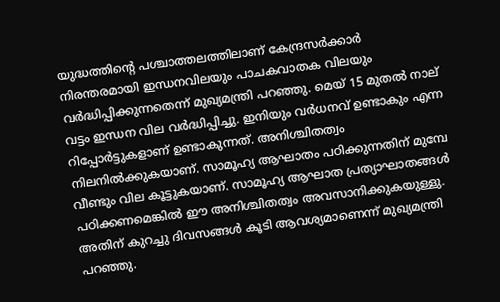യുദ്ധത്തിന്റെ പശ്ചാത്തലത്തിലാണ് കേന്ദ്രസർക്കാർ നിരന്തരമായി ഇന്ധനവിലയും പാചകവാതക വിലയും വർദ്ധിപ്പിക്കുന്നതെന്ന് മുഖ്യമന്ത്രി പറഞ്ഞു. മെയ് 15 മുതൽ നാല് വട്ടം ഇന്ധന വില വർദ്ധിപ്പിച്ചു. ഇനിയും വർധനവ് ഉണ്ടാകും എന്ന റിപ്പോർട്ടുകളാണ് ഉണ്ടാകുന്നത്. അനിശ്ചിതത്വം നിലനിൽക്കുകയാണ്. സാമൂഹ്യ ആഘാതം പഠിക്കുന്നതിന് മുമ്പേ വീണ്ടും വില കൂട്ടുകയാണ്. സാമൂഹ്യ ആഘാത പ്രത്യാഘാതങ്ങൾ പഠിക്കണമെങ്കിൽ ഈ അനിശ്ചിതത്വം അവസാനിക്കുകയുള്ളു. അതിന് കുറച്ചു ദിവസങ്ങൾ കൂടി ആവശ്യമാണെന്ന് മുഖ്യമന്ത്രി പ‍‌റഞ്ഞു.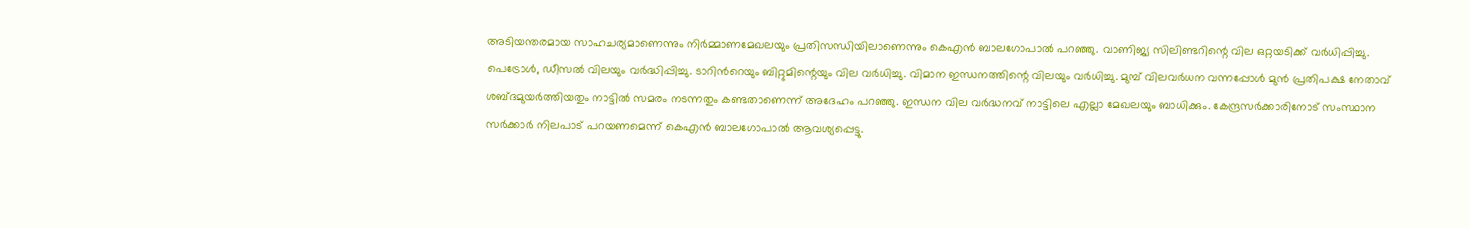അടിയന്തരമായ സാഹചര്യമാണെന്നും നിർമ്മാണമേഖലയും പ്രതിസന്ധിയിലാണെന്നും കെഎൻ ബാലഗോപാൽ പറഞ്ഞു. വാണിജ്യ സിലിണ്ടറിന്റെ വില ഒറ്റയടിക്ക് വർധിപ്പിച്ചു. പെട്രോൾ, ഡീസൽ വിലയും വർദ്ധിപ്പിച്ചു. ടാറിന്‍റെയും ബിറ്റുമിന്റെയും വില വർധിച്ചു. വിമാന ഇന്ധനത്തിന്റെ വിലയും വർധിച്ചു. മുമ്പ് വിലവർധന വന്നപ്പോൾ മുൻ പ്രതിപക്ഷ നേതാവ് ശബ്ദമുയർത്തിയതും നാട്ടിൽ സമരം നടന്നതും കണ്ടതാണെന്ന് അദേഹം പറഞ്ഞു. ഇന്ധന വില വർദ്ധനവ് നാട്ടിലെ എല്ലാ മേഖലയും ബാധിക്കും. കേന്ദ്രസർക്കാരിനോട് സംസ്ഥാന സർക്കാർ നിലപാട് പറയണമെന്ന് കെഎൻ ബാലഗോപാൽ ആവശ്യപ്പെട്ടു.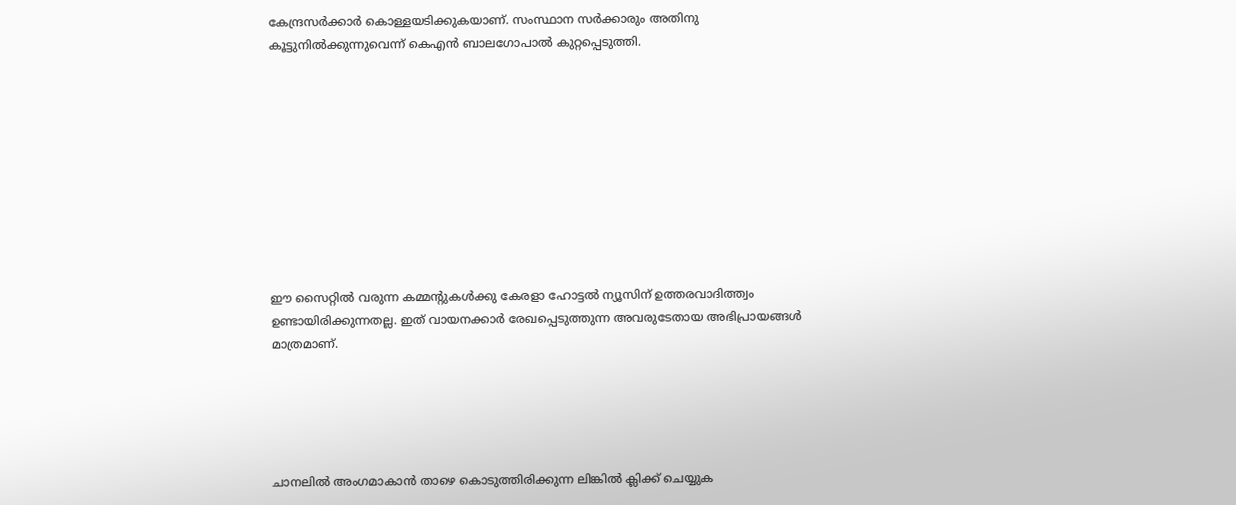കേന്ദ്രസർക്കാർ കൊള്ളയടിക്കുകയാണ്. സംസ്ഥാന സർക്കാരും അതിനു കൂട്ടുനിൽക്കുന്നുവെന്ന് കെഎൻ ബാലഗോപാൽ കുറ്റപ്പെടുത്തി.










ഈ സൈറ്റിൽ വരുന്ന കമ്മന്റുകൾക്കു കേരളാ ഹോട്ടൽ ന്യൂസിന് ഉത്തരവാദിത്ത്വം ഉണ്ടായിരിക്കുന്നതല്ല. ഇത് വായനക്കാർ രേഖപ്പെടുത്തുന്ന അവരുടേതായ അഭിപ്രായങ്ങൾ മാത്രമാണ്.





ചാനലിൽ അംഗമാകാൻ താഴെ കൊടുത്തിരിക്കുന്ന ലിങ്കിൽ ക്ലിക്ക് ചെയ്യുക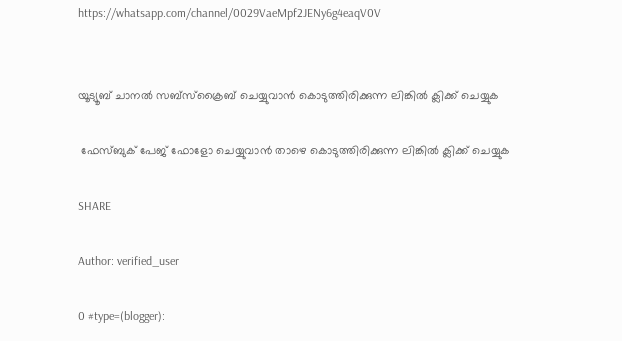https://whatsapp.com/channel/0029VaeMpf2JENy6g4eaqV0V


യൂട്യൂബ് ചാനൽ സബ്സ്ക്രൈബ് ചെയ്യുവാൻ കൊടുത്തിരിക്കുന്ന ലിങ്കിൽ ക്ലിക്ക് ചെയ്യുക

 ഫേസ്ബുക് പേജ് ഫോളോ ചെയ്യുവാൻ താഴെ കൊടുത്തിരിക്കുന്ന ലിങ്കിൽ ക്ലിക്ക് ചെയ്യുക

SHARE

Author: verified_user

0 #type=(blogger):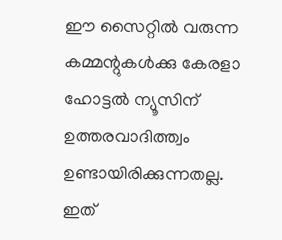ഈ സൈറ്റിൽ വരുന്ന കമ്മന്റുകൾക്കു കേരളാ ഹോട്ടൽ ന്യൂസിന് ഉത്തരവാദിത്ത്വം ഉണ്ടായിരിക്കുന്നതല്ല. ഇത്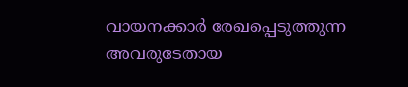വായനക്കാർ രേഖപ്പെടുത്തുന്ന അവരുടേതായ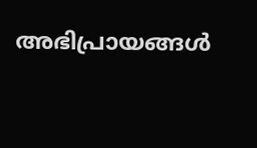അഭിപ്രായങ്ങൾ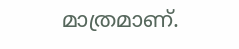മാത്രമാണ്.